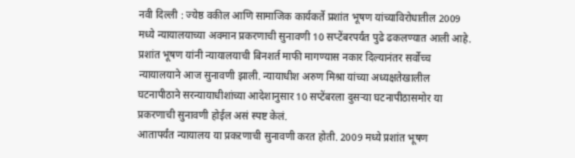नवी दिल्ली : ज्येष्ठ वकील आणि सामाजिक कार्यकर्ते प्रशांत भूषण यांच्याविरोधातील 2009 मध्ये न्यायालयाच्या अवमान प्रकरणाची सुनावणी 10 सप्टेंबरपर्यंत पुढे ढकलण्यात आली आहे. प्रशांत भूषण यांनी न्यायालयाची बिनशर्त माफी मागण्यास नकार दिल्यानंतर सर्वोच्च न्यायालयाने आज सुनावणी झाली. न्यायाधीश अरुण मिश्रा यांच्या अध्यक्षतेखालील घटनापीठाने सरन्यायाधीशांच्या आदेशानुसार 10 सप्टेंबरला दुसऱ्या घटनापीठासमोर या प्रकरणाची सुनावणी होईल असं स्पष्ट केलं.
आतापर्यंत न्यायालय या प्रकऱणाची सुनावणी करत होती. 2009 मध्ये प्रशांत भूषण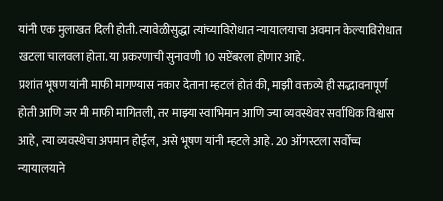यांनी एक मुलाखत दिली होती. त्यावेळीसुद्धा त्यांच्याविरोधात न्यायालयाचा अवमान केल्याविरोधात खटला चालवला होता. या प्रकरणाची सुनावणी 10 सप्टेंबरला होणार आहे.
प्रशांत भूषण यांनी माफी मागण्यास नकार देताना म्हटलं होतं की, माझी वक्तव्ये ही सद्भावनापूर्ण होती आणि जर मी माफी मागितली, तर माझ्या स्वाभिमान आणि ज्या व्यवस्थेवर सर्वाधिक विश्वास आहे, त्या व्यवस्थेचा अपमान होईल, असे भूषण यांनी म्हटले आहे. 20 ऑगस्टला सर्वोच्च न्यायालयाने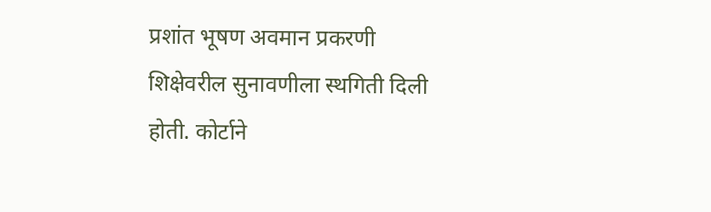प्रशांत भूषण अवमान प्रकरणी शिक्षेवरील सुनावणीला स्थगिती दिली होती. कोर्टाने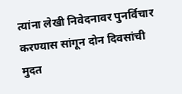त्यांना लेखी निवेदनावर पुनर्विचार करण्यास सांगून दोन दिवसांची मुदत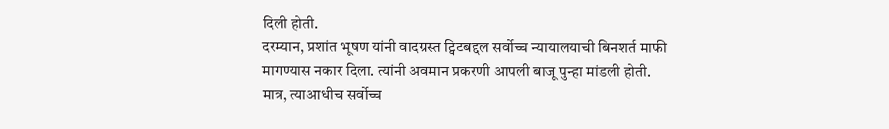दिली होती.
दरम्यान, प्रशांत भूषण यांनी वादग्रस्त ट्विटबद्दल सर्वोच्च न्यायालयाची बिनशर्त माफी मागण्यास नकार दिला. त्यांनी अवमान प्रकरणी आपली बाजू पुन्हा मांडली होती. मात्र, त्याआधीच सर्वोच्च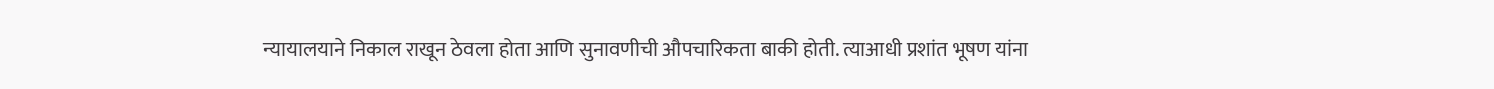न्यायालयाने निकाल राखून ठेवला होता आणि सुनावणीची औपचारिकता बाकी होती. त्याआधी प्रशांत भूषण यांना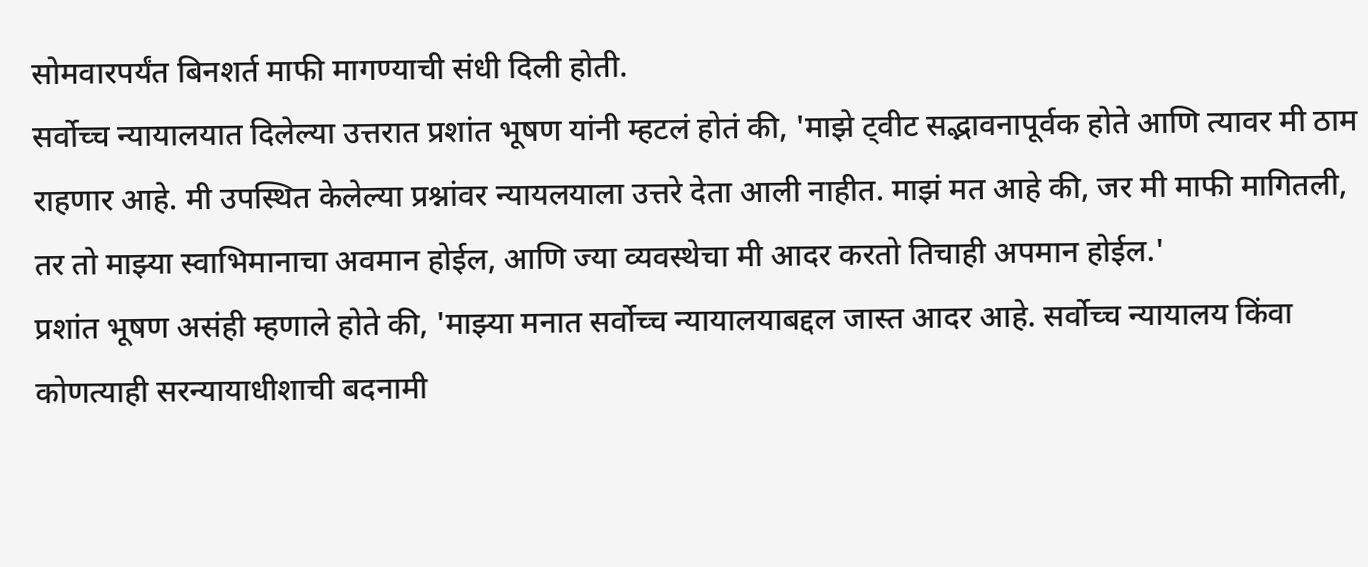सोमवारपर्यंत बिनशर्त माफी मागण्याची संधी दिली होती.
सर्वोच्च न्यायालयात दिलेल्या उत्तरात प्रशांत भूषण यांनी म्हटलं होतं की, 'माझे ट्वीट सद्भावनापूर्वक होते आणि त्यावर मी ठाम राहणार आहे. मी उपस्थित केलेल्या प्रश्नांवर न्यायलयाला उत्तरे देता आली नाहीत. माझं मत आहे की, जर मी माफी मागितली, तर तो माझ्या स्वाभिमानाचा अवमान होईल, आणि ज्या व्यवस्थेचा मी आदर करतो तिचाही अपमान होईल.'
प्रशांत भूषण असंही म्हणाले होते की, 'माझ्या मनात सर्वोच्च न्यायालयाबद्दल जास्त आदर आहे. सर्वोच्च न्यायालय किंवा कोणत्याही सरन्यायाधीशाची बदनामी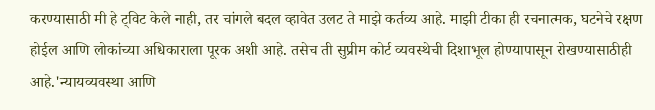करण्यासाठी मी हे ट्विट केले नाही, तर चांगले बदल व्हावेत उलट ते माझे कर्तव्य आहे. माझी टीका ही रचनात्मक, घटनेचे रक्षण होईल आणि लोकांच्या अधिकाराला पूरक अशी आहे. तसेच ती सुप्रीम कोर्ट व्यवस्थेची दिशाभूल होण्यापासून रोखण्यासाठीही आहे.'न्यायव्यवस्था आणि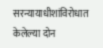सरन्यायाधीशांविरोधात केलेल्या दोन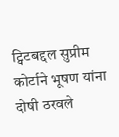ट्विटबद्दल सुप्रीम कोर्टाने भूषण यांना दोषी ठरवले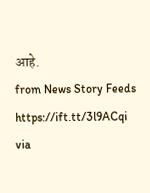आहे.
from News Story Feeds https://ift.tt/3l9ACqi
via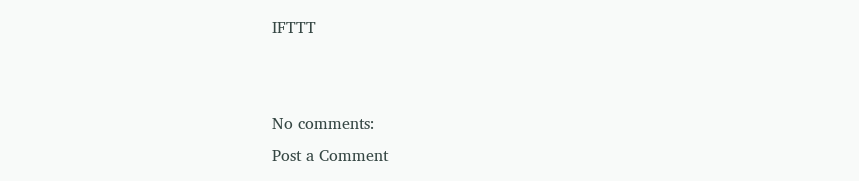IFTTT


No comments:
Post a Comment